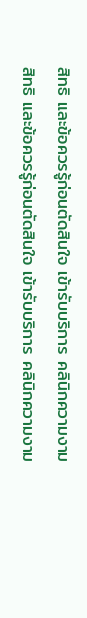สิทธิ และข้อควรรู้ก่อนตัดสินใจ เข้ารับบริการ คลินิกความงาม
สิทธิ และข้อควรรู้ก่อนตัดสินใจ เข้ารับบริการ คลินิกความงาม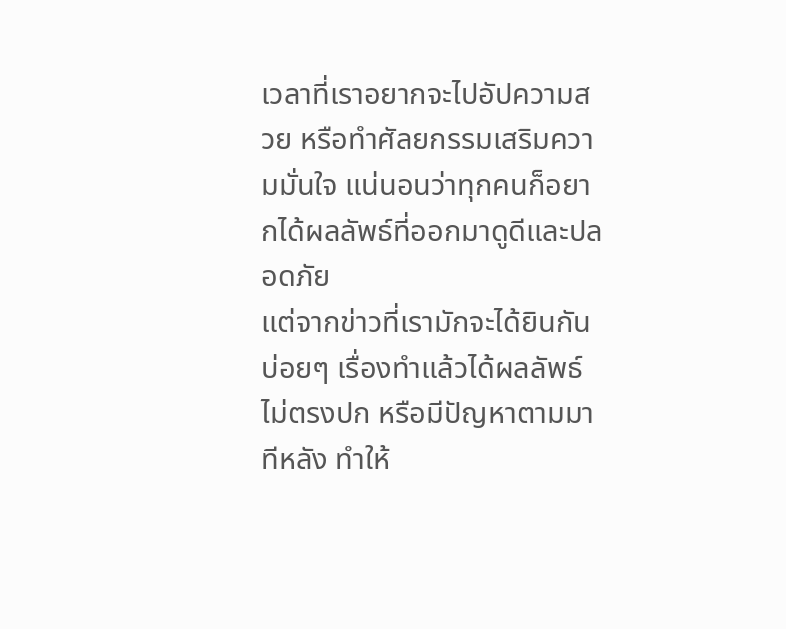เวลาที่เราอยากจะไปอัปความสวย หรือทำศัลยกรรมเสริมความมั่นใจ แน่นอนว่าทุกคนก็อยากได้ผลลัพธ์ที่ออกมาดูดีและปลอดภัย
แต่จากข่าวที่เรามักจะได้ยินกันบ่อยๆ เรื่องทำแล้วได้ผลลัพธ์ไม่ตรงปก หรือมีปัญหาตามมาทีหลัง ทำให้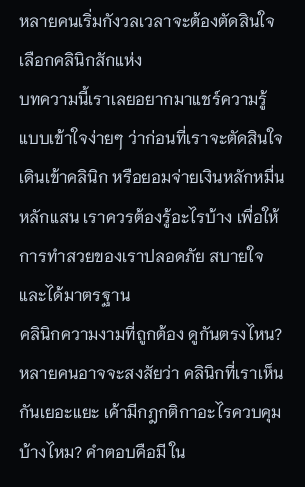หลายคนเริ่มกังวลเวลาจะต้องตัดสินใจเลือกคลินิกสักแห่ง
บทความนี้เราเลยอยากมาแชร์ความรู้แบบเข้าใจง่ายๆ ว่าก่อนที่เราจะตัดสินใจเดินเข้าคลินิก หรือยอมจ่ายเงินหลักหมื่นหลักแสน เราควรต้องรู้อะไรบ้าง เพื่อให้การทำสวยของเราปลอดภัย สบายใจ และได้มาตรฐาน
คลินิกความงามที่ถูกต้อง ดูกันตรงไหน?
หลายคนอาจจะสงสัยว่า คลินิกที่เราเห็นกันเยอะแยะ เค้ามีกฎกติกาอะไรควบคุมบ้างไหม? คำตอบคือมี ใน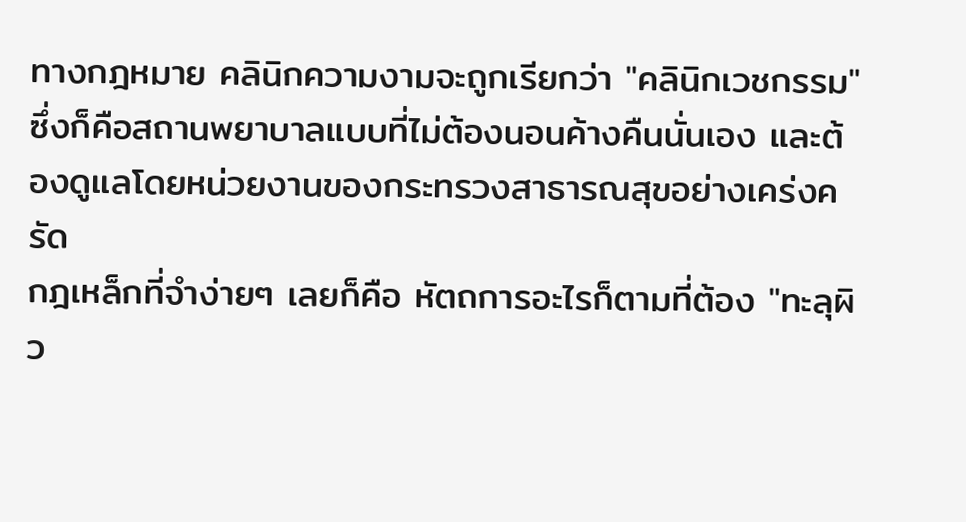ทางกฎหมาย คลินิกความงามจะถูกเรียกว่า "คลินิกเวชกรรม" ซึ่งก็คือสถานพยาบาลแบบที่ไม่ต้องนอนค้างคืนนั่นเอง และต้องดูแลโดยหน่วยงานของกระทรวงสาธารณสุขอย่างเคร่งครัด
กฎเหล็กที่จำง่ายๆ เลยก็คือ หัตถการอะไรก็ตามที่ต้อง "ทะลุผิว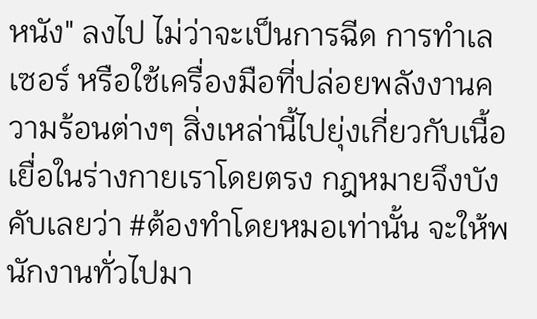หนัง" ลงไป ไม่ว่าจะเป็นการฉีด การทำเลเซอร์ หรือใช้เครื่องมือที่ปล่อยพลังงานความร้อนต่างๆ สิ่งเหล่านี้ไปยุ่งเกี่ยวกับเนื้อเยื่อในร่างกายเราโดยตรง กฎหมายจึงบังคับเลยว่า #ต้องทำโดยหมอเท่านั้น จะให้พนักงานทั่วไปมา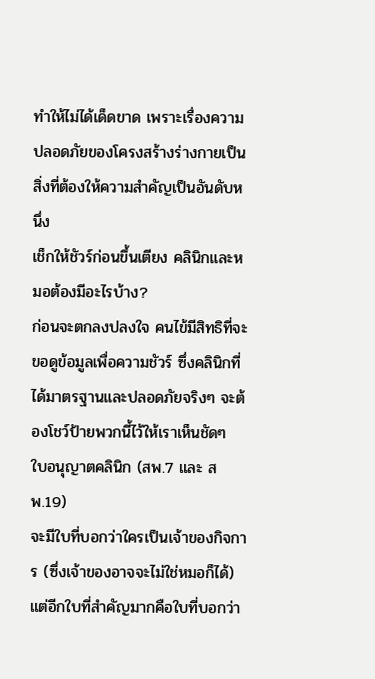ทำให้ไม่ได้เด็ดขาด เพราะเรื่องความปลอดภัยของโครงสร้างร่างกายเป็นสิ่งที่ต้องให้ความสำคัญเป็นอันดับหนึ่ง
เช็กให้ชัวร์ก่อนขึ้นเตียง คลินิกและหมอต้องมีอะไรบ้าง?
ก่อนจะตกลงปลงใจ คนไข้มีสิทธิที่จะขอดูข้อมูลเพื่อความชัวร์ ซึ่งคลินิกที่ได้มาตรฐานและปลอดภัยจริงๆ จะต้องโชว์ป้ายพวกนี้ไว้ให้เราเห็นชัดๆ
ใบอนุญาตคลินิก (สพ.7 และ สพ.19)
จะมีใบที่บอกว่าใครเป็นเจ้าของกิจการ (ซึ่งเจ้าของอาจจะไม่ใช่หมอก็ได้) แต่อีกใบที่สำคัญมากคือใบที่บอกว่า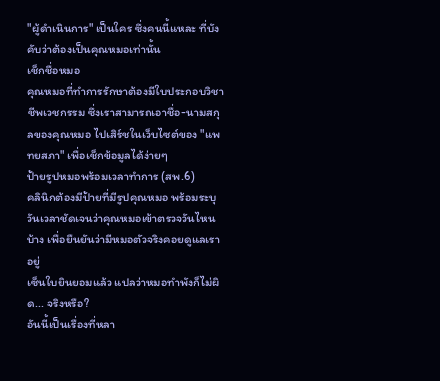"ผู้ดำเนินการ" เป็นใคร ซึ่งคนนี้แหละ ที่บังคับว่าต้องเป็นคุณหมอเท่านั้น
เช็กชื่อหมอ
คุณหมอที่ทำการรักษาต้องมีใบประกอบวิชาชีพเวชกรรม ซึ่งเราสามารถเอาชื่อ-นามสกุลของคุณหมอ ไปเสิร์ชในเว็บไซต์ของ "แพทยสภา" เพื่อเช็กข้อมูลได้ง่ายๆ
ป้ายรูปหมอพร้อมเวลาทำการ (สพ.6)
คลินิกต้องมีป้ายที่มีรูปคุณหมอ พร้อมระบุวันเวลาชัดเจนว่าคุณหมอเข้าตรวจวันไหนบ้าง เพื่อยืนยันว่ามีหมอตัวจริงคอยดูแลเราอยู่
เซ็นใบยินยอมแล้ว แปลว่าหมอทำพังก็ไม่ผิด... จริงหรือ?
อันนี้เป็นเรื่องที่หลา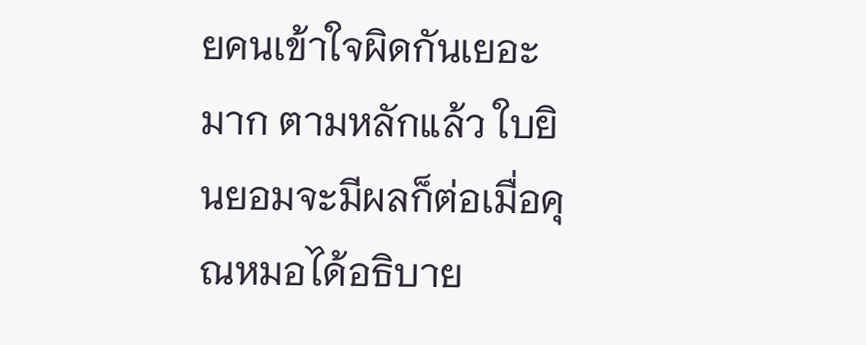ยคนเข้าใจผิดกันเยอะมาก ตามหลักแล้ว ใบยินยอมจะมีผลก็ต่อเมื่อคุณหมอได้อธิบาย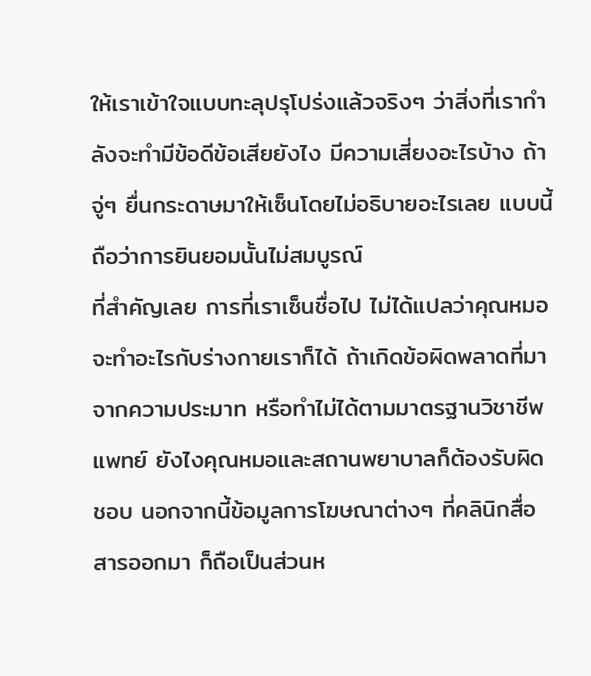ให้เราเข้าใจแบบทะลุปรุโปร่งแล้วจริงๆ ว่าสิ่งที่เรากำลังจะทำมีข้อดีข้อเสียยังไง มีความเสี่ยงอะไรบ้าง ถ้าจู่ๆ ยื่นกระดาษมาให้เซ็นโดยไม่อธิบายอะไรเลย แบบนี้ถือว่าการยินยอมนั้นไม่สมบูรณ์
ที่สำคัญเลย การที่เราเซ็นชื่อไป ไม่ได้แปลว่าคุณหมอจะทำอะไรกับร่างกายเราก็ได้ ถ้าเกิดข้อผิดพลาดที่มาจากความประมาท หรือทำไม่ได้ตามมาตรฐานวิชาชีพแพทย์ ยังไงคุณหมอและสถานพยาบาลก็ต้องรับผิดชอบ นอกจากนี้ข้อมูลการโฆษณาต่างๆ ที่คลินิกสื่อสารออกมา ก็ถือเป็นส่วนห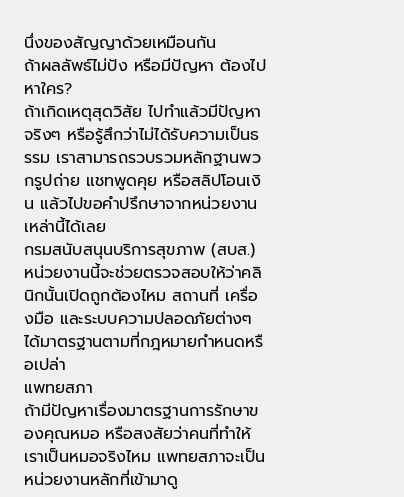นึ่งของสัญญาด้วยเหมือนกัน
ถ้าผลลัพธ์ไม่ปัง หรือมีปัญหา ต้องไปหาใคร?
ถ้าเกิดเหตุสุดวิสัย ไปทำแล้วมีปัญหาจริงๆ หรือรู้สึกว่าไม่ได้รับความเป็นธรรม เราสามารถรวบรวมหลักฐานพวกรูปถ่าย แชทพูดคุย หรือสลิปโอนเงิน แล้วไปขอคำปรึกษาจากหน่วยงานเหล่านี้ได้เลย
กรมสนับสนุนบริการสุขภาพ (สบส.)
หน่วยงานนี้จะช่วยตรวจสอบให้ว่าคลินิกนั้นเปิดถูกต้องไหม สถานที่ เครื่องมือ และระบบความปลอดภัยต่างๆ ได้มาตรฐานตามที่กฎหมายกำหนดหรือเปล่า
แพทยสภา
ถ้ามีปัญหาเรื่องมาตรฐานการรักษาของคุณหมอ หรือสงสัยว่าคนที่ทำให้เราเป็นหมอจริงไหม แพทยสภาจะเป็นหน่วยงานหลักที่เข้ามาดู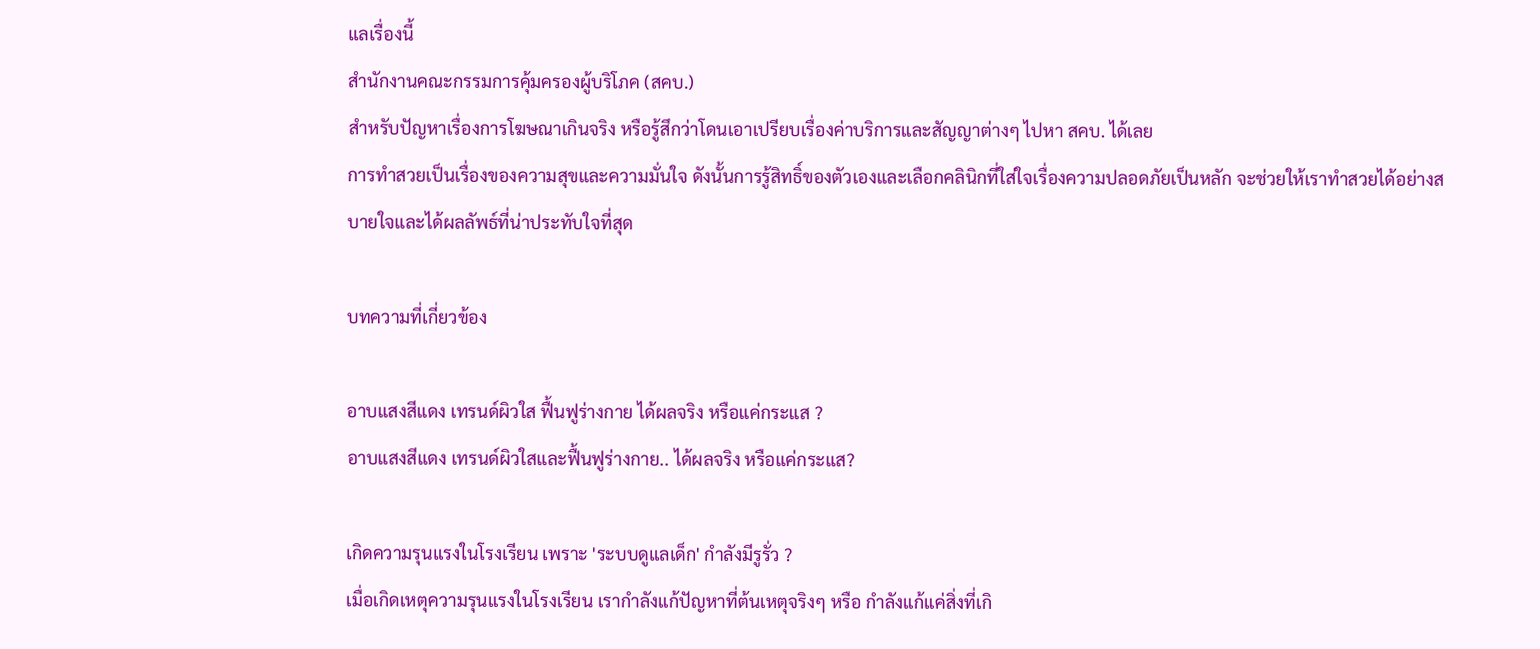แลเรื่องนี้
สำนักงานคณะกรรมการคุ้มครองผู้บริโภค (สคบ.)
สำหรับปัญหาเรื่องการโฆษณาเกินจริง หรือรู้สึกว่าโดนเอาเปรียบเรื่องค่าบริการและสัญญาต่างๆ ไปหา สคบ. ได้เลย
การทำสวยเป็นเรื่องของความสุขและความมั่นใจ ดังนั้นการรู้สิทธิ์ของตัวเองและเลือกคลินิกที่ใส่ใจเรื่องความปลอดภัยเป็นหลัก จะช่วยให้เราทำสวยได้อย่างสบายใจและได้ผลลัพธ์ที่น่าประทับใจที่สุด

บทความที่เกี่ยวข้อง

อาบแสงสีแดง เทรนด์ผิวใส ฟื้นฟูร่างกาย ได้ผลจริง หรือแค่กระแส ?
อาบแสงสีแดง เทรนด์ผิวใสและฟื้นฟูร่างกาย.. ได้ผลจริง หรือแค่กระแส?

เกิดความรุนแรงในโรงเรียน เพราะ 'ระบบดูแลเด็ก' กำลังมีรูรั่ว ?
เมื่อเกิดเหตุความรุนแรงในโรงเรียน เรากำลังแก้ปัญหาที่ต้นเหตุจริงๆ หรือ กำลังแก้แค่สิ่งที่เกิ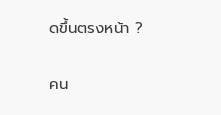ดขึ้นตรงหน้า ?

คน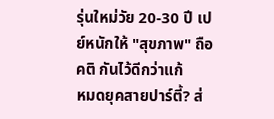รุ่นใหม่วัย 20-30 ปี เปย์หนักให้ "สุขภาพ" ถือคติ กันไว้ดีกว่าแก้
หมดยุคสายปาร์ตี้? ส่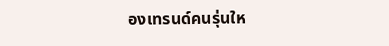องเทรนด์คนรุ่นให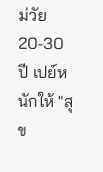ม่วัย 20-30 ปี เปย์หนักให้ "สุข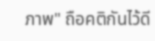ภาพ" ถือคติกันไว้ดี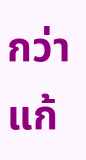กว่าแก้